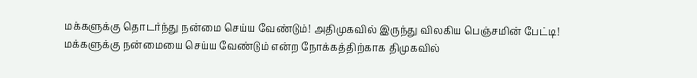மக்களுக்கு தொடர்ந்து நன்மை செய்ய வேண்டும்! அதிமுகவில் இருந்து விலகிய பெஞ்சமின் பேட்டி!
மக்களுக்கு நன்மையை செய்ய வேண்டும் என்ற நோக்கத்திற்காக திமுகவில்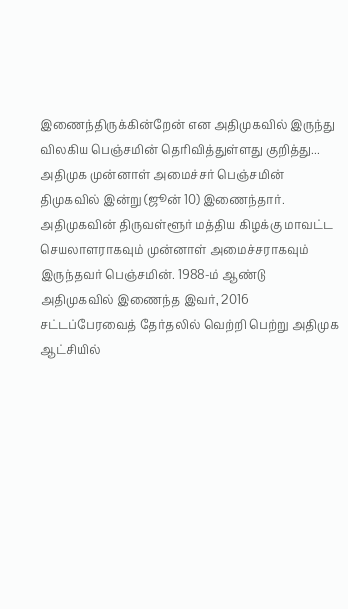இணைந்திருக்கின்றேன் என அதிமுகவில் இருந்து விலகிய பெஞ்சமின் தெரிவித்துள்ளது குறித்து...
அதிமுக முன்னாள் அமைச்சர் பெஞ்சமின் திமுகவில் இன்று (ஜூன் 10) இணைந்தார்.
அதிமுகவின் திருவள்ளூர் மத்திய கிழக்கு மாவட்ட செயலாளராகவும் முன்னாள் அமைச்சராகவும் இருந்தவர் பெஞ்சமின். 1988-ம் ஆண்டு அதிமுகவில் இணைந்த இவர், 2016 சட்டப்பேரவைத் தேர்தலில் வெற்றி பெற்று அதிமுக ஆட்சியில்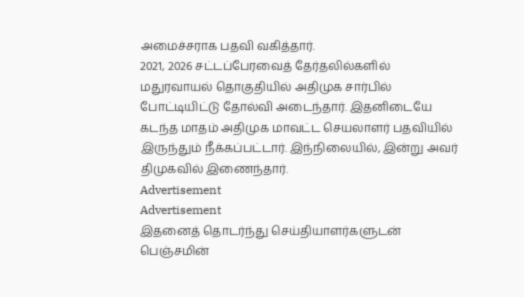அமைச்சராக பதவி வகித்தார்.
2021, 2026 சட்டப்பேரவைத் தேர்தலில்களில் மதுரவாயல் தொகுதியில் அதிமுக சார்பில் போட்டியிட்டு தோல்வி அடைந்தார். இதனிடையே கடந்த மாதம் அதிமுக மாவட்ட செயலாளர் பதவியில் இருந்தும் நீக்கப்பட்டார். இந்நிலையில், இன்று அவர் திமுகவில் இணைந்தார்.
Advertisement
Advertisement
இதனைத் தொடர்ந்து செய்தியாளர்களுடன் பெஞ்சமின்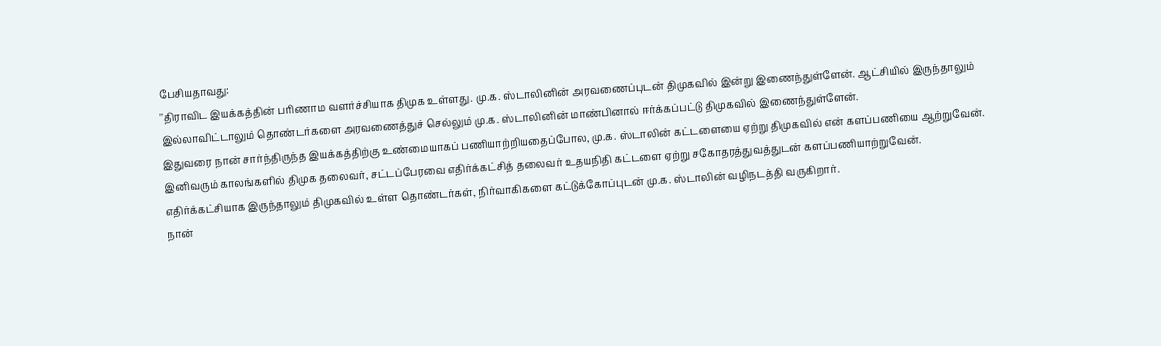பேசியதாவது:
''திராவிட இயக்கத்தின் பரிணாம வளர்ச்சியாக திமுக உள்ளது. மு.க. ஸ்டாலினின் அரவணைப்புடன் திமுகவில் இன்று இணைந்துள்ளேன். ஆட்சியில் இருந்தாலும் இல்லாவிட்டாலும் தொண்டர்களை அரவணைத்துச் செல்லும் மு.க. ஸ்டாலினின் மாண்பினால் ஈர்க்கப்பட்டு திமுகவில் இணைந்துள்ளேன்.
இதுவரை நான் சார்ந்திருந்த இயக்கத்திற்கு உண்மையாகப் பணியாற்றியதைப்போல, மு.க. ஸ்டாலின் கட்டளையை ஏற்று திமுகவில் என் களப்பணியை ஆற்றுவேன்.
இனிவரும் காலங்களில் திமுக தலைவர், சட்டப்பேரவை எதிர்க்கட்சித் தலைவர் உதயநிதி கட்டளை ஏற்று சகோதரத்துவத்துடன் களப்பணியாற்றுவேன்.
எதிர்க்கட்சியாக இருந்தாலும் திமுகவில் உள்ள தொண்டர்கள், நிர்வாகிகளை கட்டுக்கோப்புடன் மு.க. ஸ்டாலின் வழிநடத்தி வருகிறார்.
நான்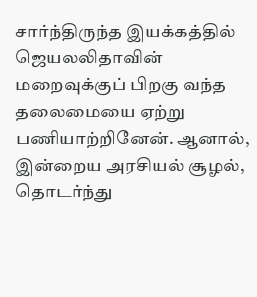சார்ந்திருந்த இயக்கத்தில் ஜெயலலிதாவின் மறைவுக்குப் பிறகு வந்த தலைமையை ஏற்று பணியாற்றினேன். ஆனால், இன்றைய அரசியல் சூழல், தொடர்ந்து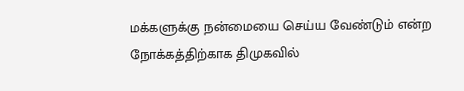மக்களுக்கு நன்மையை செய்ய வேண்டும் என்ற நோக்கத்திற்காக திமுகவில்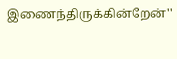இணைந்திருக்கின்றேன்''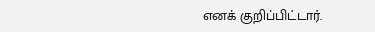எனக் குறிப்பிட்டார்.